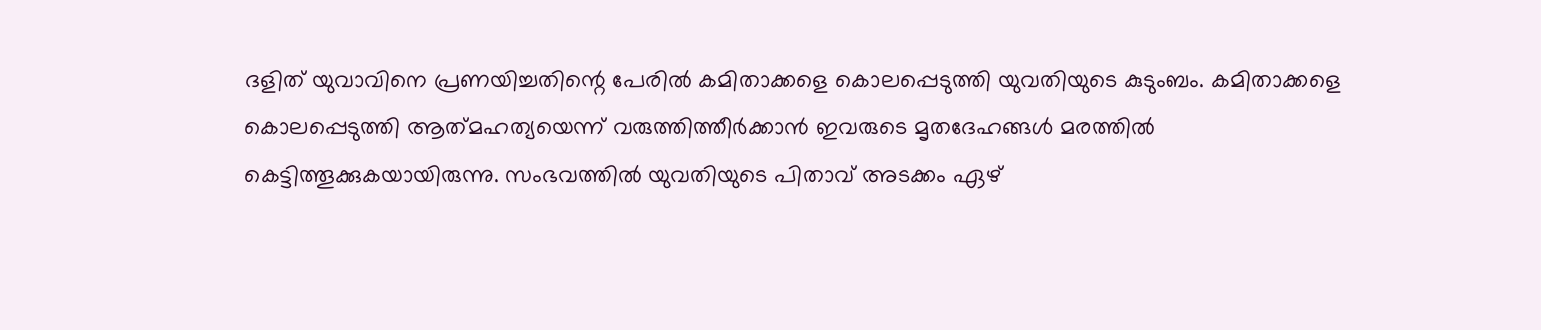ദളിത് യുവാവിനെ പ്രണയിച്ചതിന്റെ പേരിൽ കമിതാക്കളെ കൊലപ്പെടുത്തി യുവതിയുടെ കുടുംബം. കമിതാക്കളെ കൊലപ്പെടുത്തി ആത്‌മഹത്യയെന്ന് വരുത്തിത്തീർക്കാൻ ഇവരുടെ മൃതദേഹങ്ങൾ മരത്തിൽ കെട്ടിത്തൂക്കുകയായിരുന്നു. സംഭവത്തിൽ യുവതിയുടെ പിതാവ് അടക്കം ഏഴ്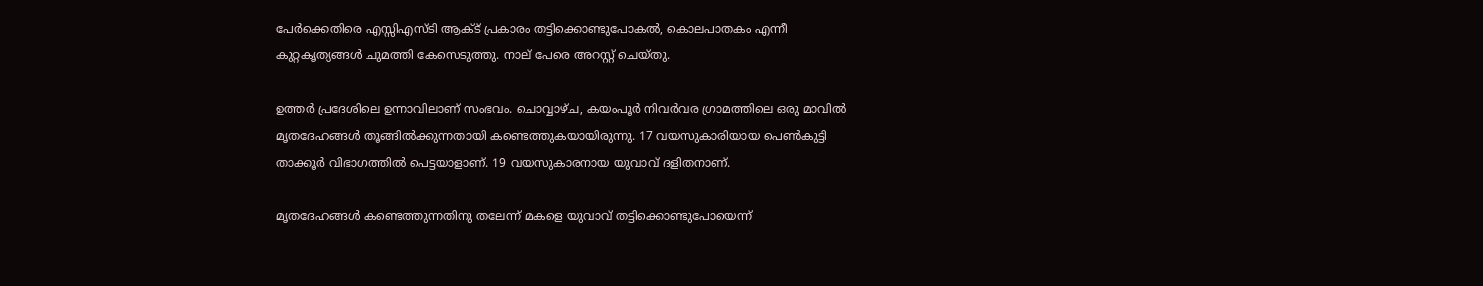പേർക്കെതിരെ എസ്സിഎസ്ടി ആക്ട് പ്രകാരം തട്ടിക്കൊണ്ടുപോകൽ, കൊലപാതകം എന്നീ കുറ്റകൃത്യങ്ങൾ ചുമത്തി കേസെടുത്തു. നാല് പേരെ അറസ്റ്റ് ചെയ്തു.

ഉത്തർ പ്രദേശിലെ ഉന്നാവിലാണ് സംഭവം. ചൊവ്വാഴ്ച, കയംപൂർ നിവർവര ഗ്രാമത്തിലെ ഒരു മാവിൽ മൃതദേഹങ്ങൾ തൂങ്ങിൽക്കുന്നതായി കണ്ടെത്തുകയായിരുന്നു. 17 വയസുകാരിയായ പെൺകുട്ടി താക്കൂർ വിഭാഗത്തിൽ പെട്ടയാളാണ്. 19 വയസുകാരനായ യുവാവ് ദളിതനാണ്.

മൃതദേഹങ്ങൾ കണ്ടെത്തുന്നതിനു തലേന്ന് മകളെ യുവാവ് തട്ടിക്കൊണ്ടുപോയെന്ന്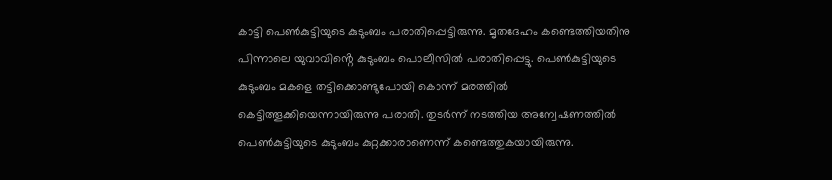കാട്ടി പെൺകുട്ടിയുടെ കുടുംബം പരാതിപ്പെട്ടിരുന്നു. മൃതദേഹം കണ്ടെത്തിയതിനു പിന്നാലെ യുവാവിൻ്റെ കുടുംബം പൊലീസിൽ പരാതിപ്പെട്ടു. പെൺകുട്ടിയുടെ കുടുംബം മകളെ തട്ടിക്കൊണ്ടുപോയി കൊന്ന് മരത്തിൽ കെട്ടിത്തൂക്കിയെന്നായിരുന്നു പരാതി. തുടർന്ന് നടത്തിയ അന്വേഷണത്തിൽ പെൺകുട്ടിയുടെ കുടുംബം കുറ്റക്കാരാണെന്ന് കണ്ടെത്തുകയായിരുന്നു.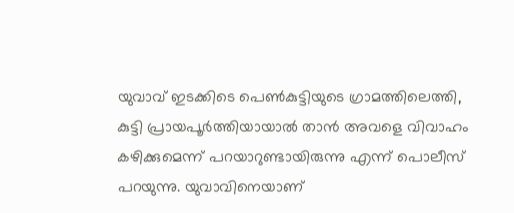യുവാവ് ഇടക്കിടെ പെൺകുട്ടിയുടെ ഗ്രാമത്തിലെത്തി, കുട്ടി പ്രായപൂർത്തിയായാൽ താൻ അവളെ വിവാഹം കഴിക്കുമെന്ന് പറയാറുണ്ടായിരുന്നു എന്ന് പൊലീസ് പറയുന്നു. യുവാവിനെയാണ്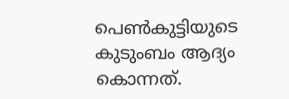പെൺകുട്ടിയുടെ കുടുംബം ആദ്യം കൊന്നത്.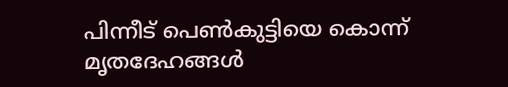പിന്നീട് പെൺകുട്ടിയെ കൊന്ന് മൃതദേഹങ്ങൾ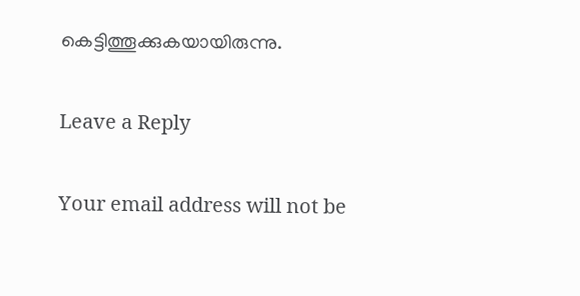കെട്ടിത്തൂക്കുകയായിരുന്നു.

Leave a Reply

Your email address will not be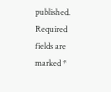published. Required fields are marked *